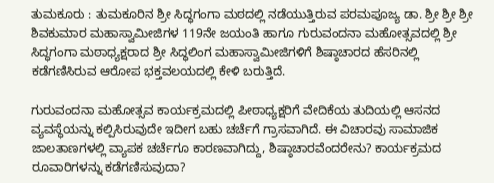ತುಮಕೂರು : ತುಮಕೂರಿನ ಶ್ರೀ ಸಿದ್ಧಗಂಗಾ ಮಠದಲ್ಲಿ ನಡೆಯುತ್ತಿರುವ ಪರಮಪೂಜ್ಯ ಡಾ. ಶ್ರೀ ಶ್ರೀ ಶ್ರೀ ಶಿವಕುಮಾರ ಮಹಾಸ್ವಾಮೀಜಿಗಳ 119ನೇ ಜಯಂತಿ ಹಾಗೂ ಗುರುವಂದನಾ ಮಹೋತ್ಸವದಲ್ಲಿ ಶ್ರೀ ಸಿದ್ಧಗಂಗಾ ಮಠಾಧ್ಯಕ್ಷರಾದ ಶ್ರೀ ಸಿದ್ಧಲಿಂಗ ಮಹಾಸ್ವಾಮೀಜಿಗಳಿಗೆ ಶಿಷ್ಠಾಚಾರದ ಹೆಸರಿನಲ್ಲಿ ಕಡೆಗಣಿಸಿರುವ ಆರೋಪ ಭಕ್ತವಲಯದಲ್ಲಿ ಕೇಳಿ ಬರುತ್ತಿದೆ.

ಗುರುವಂದನಾ ಮಹೋತ್ಸವ ಕಾರ್ಯಕ್ರಮದಲ್ಲಿ ಪೀಠಾಧ್ಯಕ್ಷರಿಗೆ ವೇದಿಕೆಯ ತುದಿಯಲ್ಲಿ ಆಸನದ ವ್ಯವಸ್ಥೆಯನ್ನು ಕಲ್ಪಿಸಿರುವುದೇ ಇದೀಗ ಬಹು ಚರ್ಚೆಗೆ ಗ್ರಾಸವಾಗಿದೆ. ಈ ವಿಚಾರವು ಸಾಮಾಜಿಕ ಜಾಲತಾಣಗಳಲ್ಲಿ ವ್ಯಾಪಕ ಚರ್ಚೆಗೂ ಕಾರಣವಾಗಿದ್ದು, ಶಿಷ್ಠಾಚಾರವೆಂದರೇನು? ಕಾರ್ಯಕ್ರಮದ ರೂವಾರಿಗಳನ್ನು ಕಡೆಗಣಿಸುವುದಾ?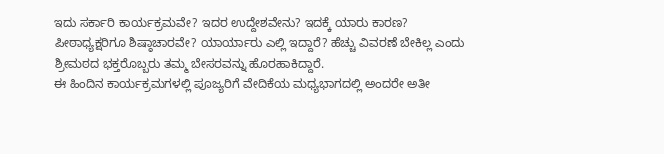ಇದು ಸರ್ಕಾರಿ ಕಾರ್ಯಕ್ರಮವೇ? ಇದರ ಉದ್ದೇಶವೇನು? ಇದಕ್ಕೆ ಯಾರು ಕಾರಣ? ಪೀಠಾಧ್ಯಕ್ಷರಿಗೂ ಶಿಷ್ಠಾಚಾರವೇ? ಯಾರ್ಯಾರು ಎಲ್ಲಿ ಇದ್ದಾರೆ? ಹೆಚ್ಚು ವಿವರಣೆ ಬೇಕಿಲ್ಲ ಎಂದು ಶ್ರೀಮಠದ ಭಕ್ತರೊಬ್ಬರು ತಮ್ಮ ಬೇಸರವನ್ನು ಹೊರಹಾಕಿದ್ದಾರೆ.
ಈ ಹಿಂದಿನ ಕಾರ್ಯಕ್ರಮಗಳಲ್ಲಿ ಪೂಜ್ಯರಿಗೆ ವೇದಿಕೆಯ ಮಧ್ಯಭಾಗದಲ್ಲಿ ಅಂದರೇ ಅತೀ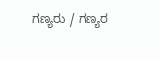ಗಣ್ಯರು / ಗಣ್ಯರ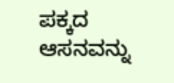ಪಕ್ಕದ ಆಸನವನ್ನು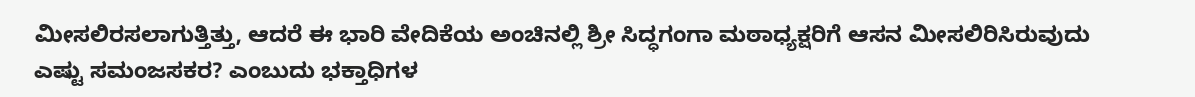ಮೀಸಲಿರಸಲಾಗುತ್ತಿತ್ತು, ಆದರೆ ಈ ಭಾರಿ ವೇದಿಕೆಯ ಅಂಚಿನಲ್ಲಿ ಶ್ರೀ ಸಿದ್ಧಗಂಗಾ ಮಠಾಧ್ಯಕ್ಷರಿಗೆ ಆಸನ ಮೀಸಲಿರಿಸಿರುವುದು ಎಷ್ಟು ಸಮಂಜಸಕರ? ಎಂಬುದು ಭಕ್ತಾಧಿಗಳ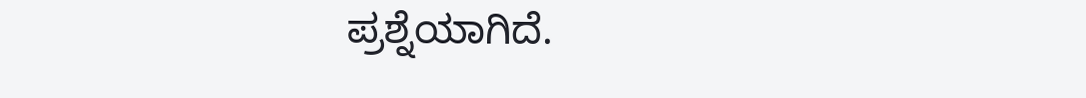ಪ್ರಶ್ನೆಯಾಗಿದೆ.